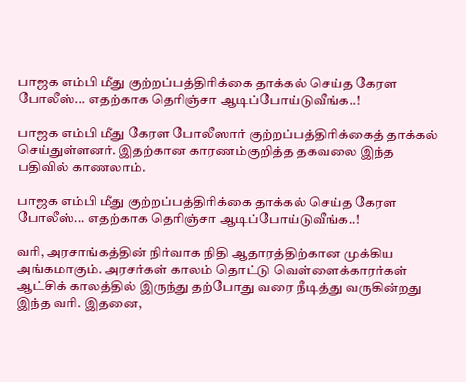பாஜக எம்பி மீது குற்றப்பத்திரிக்கை தாக்கல் செய்த கேரள போலீஸ்... எதற்காக தெரிஞ்சா ஆடிப்போய்டுவீங்க..!

பாஜக எம்பி மீது கேரள போலீஸார் குற்றப்பத்திரிக்கைத் தாக்கல் செய்துள்ளனர். இதற்கான காரணம்குறித்த தகவலை இந்த பதிவில் காணலாம்.

பாஜக எம்பி மீது குற்றப்பத்திரிக்கை தாக்கல் செய்த கேரள போலீஸ்... எதற்காக தெரிஞ்சா ஆடிப்போய்டுவீங்க..!

வரி, அரசாங்கத்தின் நிர்வாக நிதி ஆதாரத்திற்கான முக்கிய அங்கமாகும். அரசர்கள் காலம் தொட்டு வெள்ளைக்காரர்கள் ஆட்சிக் காலத்தில் இருந்து தற்போது வரை நீடித்து வருகின்றது இந்த வரி. இதனை,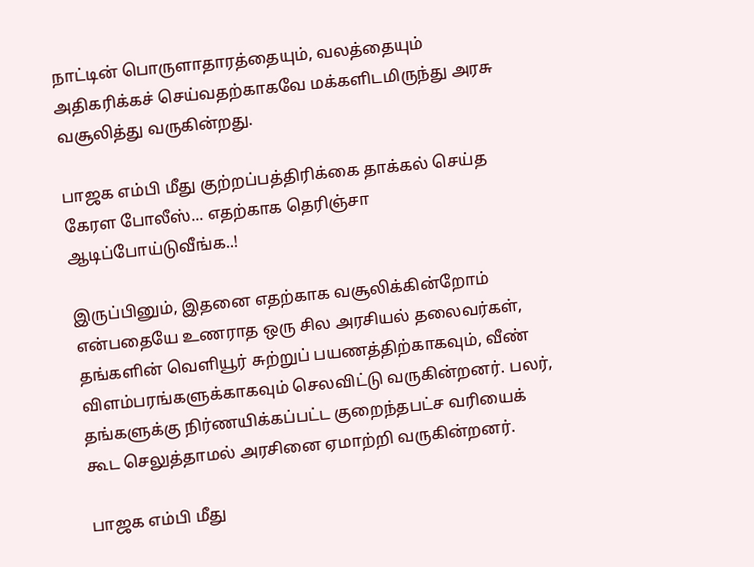நாட்டின் பொருளாதாரத்தையும், வலத்தையும் அதிகரிக்கச் செய்வதற்காகவே மக்களிடமிருந்து அரசு வசூலித்து வருகின்றது.

பாஜக எம்பி மீது குற்றப்பத்திரிக்கை தாக்கல் செய்த கேரள போலீஸ்... எதற்காக தெரிஞ்சா ஆடிப்போய்டுவீங்க..!

இருப்பினும், இதனை எதற்காக வசூலிக்கின்றோம் என்பதையே உணராத ஒரு சில அரசியல் தலைவர்கள், தங்களின் வெளியூர் சுற்றுப் பயணத்திற்காகவும், வீண் விளம்பரங்களுக்காகவும் செலவிட்டு வருகின்றனர். பலர், தங்களுக்கு நிர்ணயிக்கப்பட்ட குறைந்தபட்ச வரியைக் கூட செலுத்தாமல் அரசினை ஏமாற்றி வருகின்றனர்.

பாஜக எம்பி மீது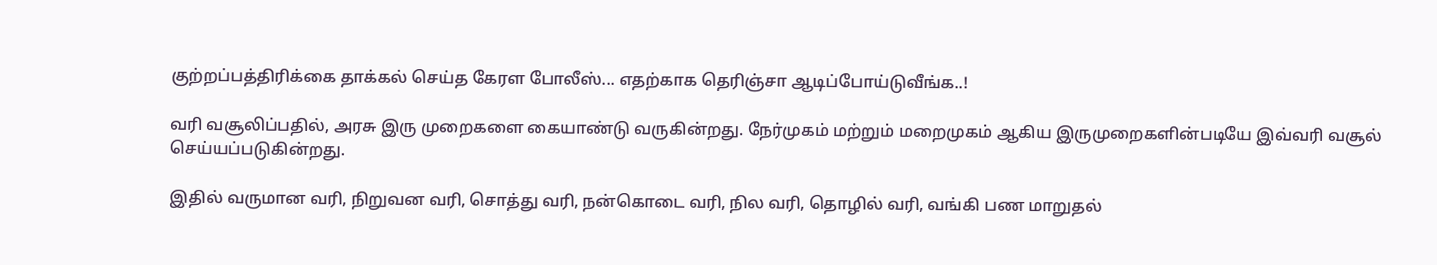குற்றப்பத்திரிக்கை தாக்கல் செய்த கேரள போலீஸ்... எதற்காக தெரிஞ்சா ஆடிப்போய்டுவீங்க..!

வரி வசூலிப்பதில், அரசு இரு முறைகளை கையாண்டு வருகின்றது. நேர்முகம் மற்றும் மறைமுகம் ஆகிய இருமுறைகளின்படியே இவ்வரி வசூல் செய்யப்படுகின்றது.

இதில் வருமான வரி, நிறுவன வரி, சொத்து வரி, நன்கொடை வரி, நில வரி, தொழில் வரி, வங்கி பண மாறுதல்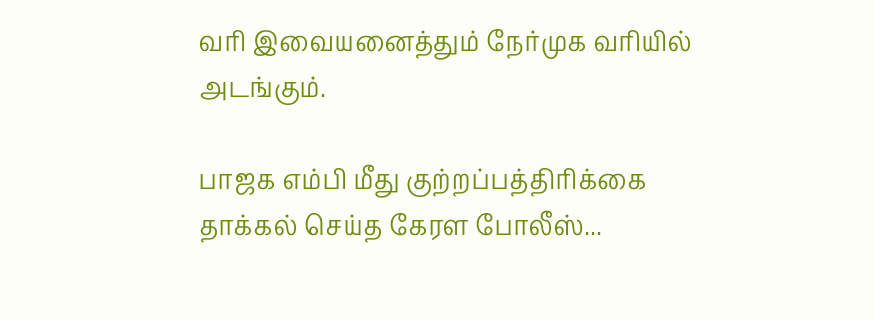வரி இவையனைத்தும் நேர்முக வரியில் அடங்கும்.

பாஜக எம்பி மீது குற்றப்பத்திரிக்கை தாக்கல் செய்த கேரள போலீஸ்...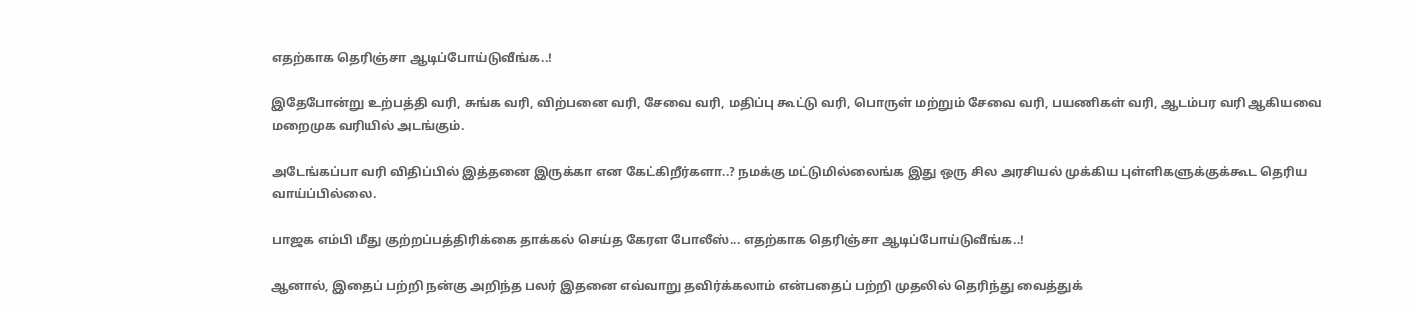எதற்காக தெரிஞ்சா ஆடிப்போய்டுவீங்க..!

இதேபோன்று உற்பத்தி வரி, சுங்க வரி, விற்பனை வரி, சேவை வரி, மதிப்பு கூட்டு வரி, பொருள் மற்றும் சேவை வரி, பயணிகள் வரி, ஆடம்பர வரி ஆகியவை மறைமுக வரியில் அடங்கும்.

அடேங்கப்பா வரி விதிப்பில் இத்தனை இருக்கா என கேட்கிறீர்களா..? நமக்கு மட்டுமில்லைங்க இது ஒரு சில அரசியல் முக்கிய புள்ளிகளுக்குக்கூட தெரிய வாய்ப்பில்லை.

பாஜக எம்பி மீது குற்றப்பத்திரிக்கை தாக்கல் செய்த கேரள போலீஸ்... எதற்காக தெரிஞ்சா ஆடிப்போய்டுவீங்க..!

ஆனால், இதைப் பற்றி நன்கு அறிந்த பலர் இதனை எவ்வாறு தவிர்க்கலாம் என்பதைப் பற்றி முதலில் தெரிந்து வைத்துக்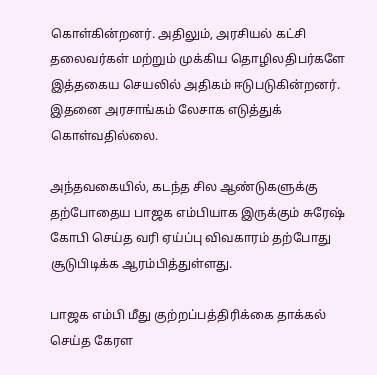கொள்கின்றனர். அதிலும், அரசியல் கட்சி தலைவர்கள் மற்றும் முக்கிய தொழிலதிபர்களே இத்தகைய செயலில் அதிகம் ஈடுபடுகின்றனர். இதனை அரசாங்கம் லேசாக எடுத்துக் கொள்வதில்லை.

அந்தவகையில், கடந்த சில ஆண்டுகளுக்கு தற்போதைய பாஜக எம்பியாக இருக்கும் சுரேஷ் கோபி செய்த வரி ஏய்ப்பு விவகாரம் தற்போது சூடுபிடிக்க ஆரம்பித்துள்ளது.

பாஜக எம்பி மீது குற்றப்பத்திரிக்கை தாக்கல் செய்த கேரள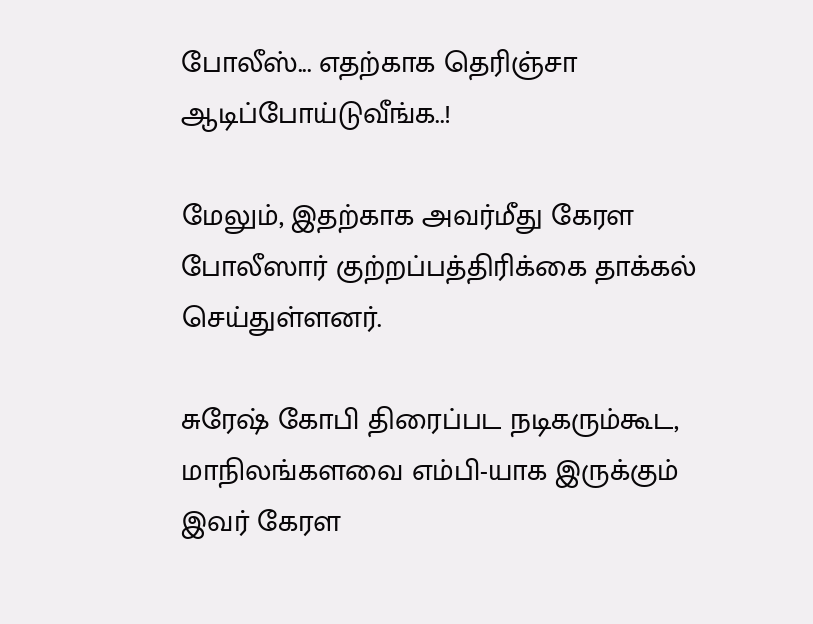போலீஸ்... எதற்காக தெரிஞ்சா ஆடிப்போய்டுவீங்க..!

மேலும், இதற்காக அவர்மீது கேரள போலீஸார் குற்றப்பத்திரிக்கை தாக்கல் செய்துள்ளனர்.

சுரேஷ் கோபி திரைப்பட நடிகரும்கூட, மாநிலங்களவை எம்பி-யாக இருக்கும் இவர் கேரள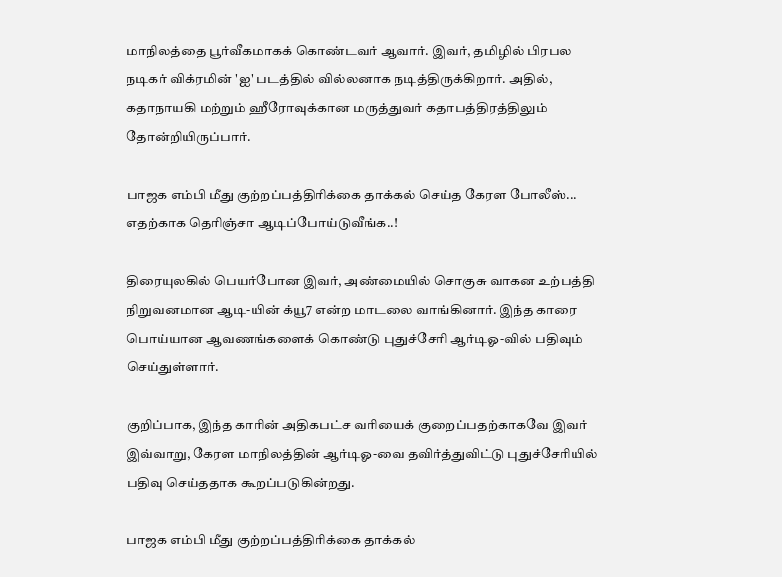மாநிலத்தை பூர்வீகமாகக் கொண்டவர் ஆவார். இவர், தமிழில் பிரபல நடிகர் விக்ரமின் 'ஐ' படத்தில் வில்லனாக நடித்திருக்கிறார். அதில், கதாநாயகி மற்றும் ஹீரோவுக்கான மருத்துவர் கதாபத்திரத்திலும் தோன்றியிருப்பார்.

பாஜக எம்பி மீது குற்றப்பத்திரிக்கை தாக்கல் செய்த கேரள போலீஸ்... எதற்காக தெரிஞ்சா ஆடிப்போய்டுவீங்க..!

திரையுலகில் பெயர்போன இவர், அண்மையில் சொகுசு வாகன உற்பத்தி நிறுவனமான ஆடி-யின் க்யூ7 என்ற மாடலை வாங்கினார். இந்த காரை பொய்யான ஆவணங்களைக் கொண்டு புதுச்சேரி ஆர்டிஓ-வில் பதிவும் செய்துள்ளார்.

குறிப்பாக, இந்த காரின் அதிகபட்ச வரியைக் குறைப்பதற்காகவே இவர் இவ்வாறு, கேரள மாநிலத்தின் ஆர்டிஓ-வை தவிர்த்துவிட்டு புதுச்சேரியில் பதிவு செய்ததாக கூறப்படுகின்றது.

பாஜக எம்பி மீது குற்றப்பத்திரிக்கை தாக்கல்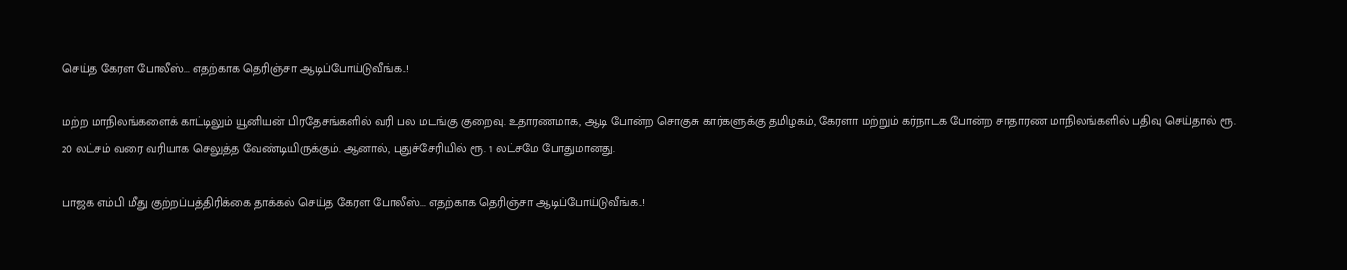செய்த கேரள போலீஸ்... எதற்காக தெரிஞ்சா ஆடிப்போய்டுவீங்க..!

மற்ற மாநிலங்களைக் காட்டிலும் யூனியன் பிரதேசங்களில் வரி பல மடங்கு குறைவு. உதாரணமாக, ஆடி போன்ற சொகுசு கார்களுக்கு தமிழகம், கேரளா மற்றும் கர்நாடக போன்ற சாதாரண மாநிலங்களில் பதிவு செய்தால் ரூ. 20 லட்சம் வரை வரியாக செலுத்த வேண்டியிருக்கும். ஆனால், புதுச்சேரியில் ரூ. 1 லட்சமே போதுமானது.

பாஜக எம்பி மீது குற்றப்பத்திரிக்கை தாக்கல் செய்த கேரள போலீஸ்... எதற்காக தெரிஞ்சா ஆடிப்போய்டுவீங்க..!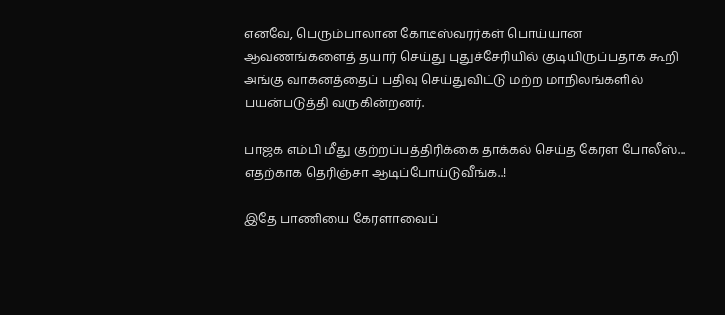எனவே, பெரும்பாலான கோடீஸ்வரர்கள் பொய்யான ஆவணங்களைத் தயார் செய்து புதுச்சேரியில் குடியிருப்பதாக கூறி அங்கு வாகனத்தைப் பதிவு செய்துவிட்டு மற்ற மாநிலங்களில் பயன்படுத்தி வருகின்றனர்.

பாஜக எம்பி மீது குற்றப்பத்திரிக்கை தாக்கல் செய்த கேரள போலீஸ்... எதற்காக தெரிஞ்சா ஆடிப்போய்டுவீங்க..!

இதே பாணியை கேரளாவைப்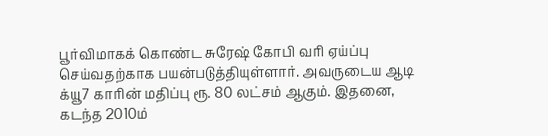பூர்விமாகக் கொண்ட சுரேஷ் கோபி வரி ஏய்ப்பு செய்வதற்காக பயன்படுத்தியுள்ளார். அவருடைய ஆடி க்யூ7 காரின் மதிப்பு ரூ. 80 லட்சம் ஆகும். இதனை, கடந்த 2010ம்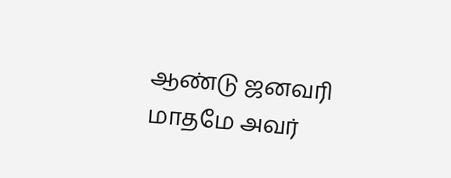ஆண்டு ஜனவரி மாதமே அவர்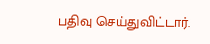பதிவு செய்துவிட்டார்.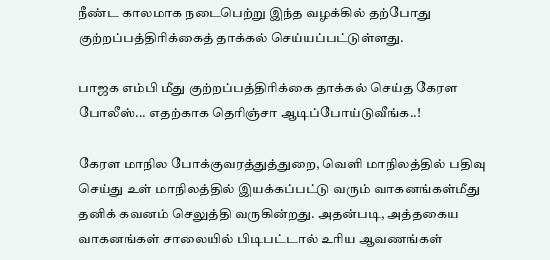நீண்ட காலமாக நடைபெற்று இந்த வழக்கில் தற்போது குற்றப்பத்திரிக்கைத் தாக்கல் செய்யப்பட்டுள்ளது.

பாஜக எம்பி மீது குற்றப்பத்திரிக்கை தாக்கல் செய்த கேரள போலீஸ்... எதற்காக தெரிஞ்சா ஆடிப்போய்டுவீங்க..!

கேரள மாநில போக்குவரத்துத்துறை, வெளி மாநிலத்தில் பதிவு செய்து உள் மாநிலத்தில் இயக்கப்பட்டு வரும் வாகனங்கள்மீது தனிக் கவனம் செலுத்தி வருகின்றது. அதன்படி, அத்தகைய வாகனங்கள் சாலையில் பிடிபட்டால் உரிய ஆவணங்கள்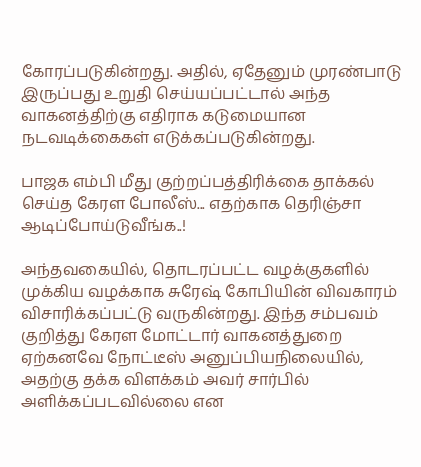கோரப்படுகின்றது. அதில், ஏதேனும் முரண்பாடு இருப்பது உறுதி செய்யப்பட்டால் அந்த வாகனத்திற்கு எதிராக கடுமையான நடவடிக்கைகள் எடுக்கப்படுகின்றது.

பாஜக எம்பி மீது குற்றப்பத்திரிக்கை தாக்கல் செய்த கேரள போலீஸ்... எதற்காக தெரிஞ்சா ஆடிப்போய்டுவீங்க..!

அந்தவகையில், தொடரப்பட்ட வழக்குகளில் முக்கிய வழக்காக சுரேஷ் கோபியின் விவகாரம் விசாரிக்கப்பட்டு வருகின்றது. இந்த சம்பவம் குறித்து கேரள மோட்டார் வாகனத்துறை ஏற்கனவே நோட்டீஸ் அனுப்பியநிலையில், அதற்கு தக்க விளக்கம் அவர் சார்பில் அளிக்கப்படவில்லை என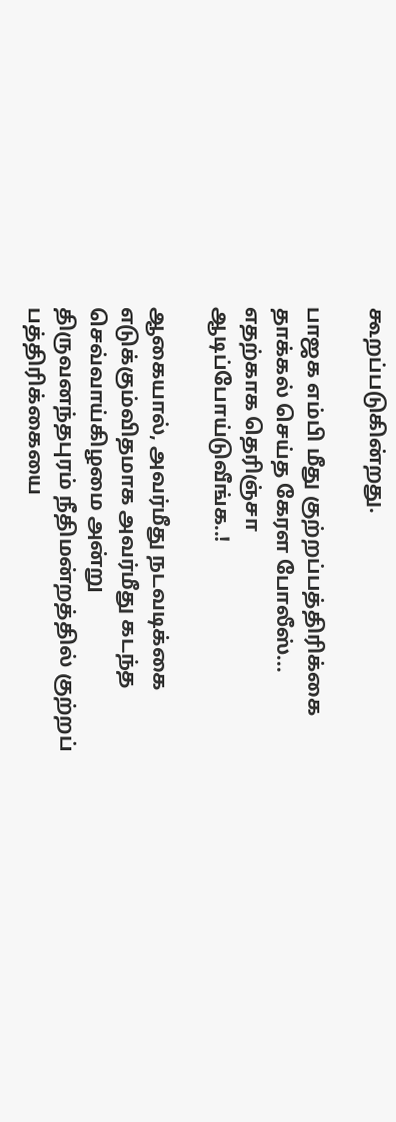கூறப்படுகின்றது.

பாஜக எம்பி மீது குற்றப்பத்திரிக்கை தாக்கல் செய்த கேரள போலீஸ்... எதற்காக தெரிஞ்சா ஆடிப்போய்டுவீங்க..!

ஆகையால், அவர்மீது நடவடிக்கை எடுக்கும்விதமாக அவர்மீது கடந்த செவ்வாய்கிழமை அன்று திருவனந்தபுரம் நீதிமன்றத்தில் குற்றப் பத்திரிக்கையை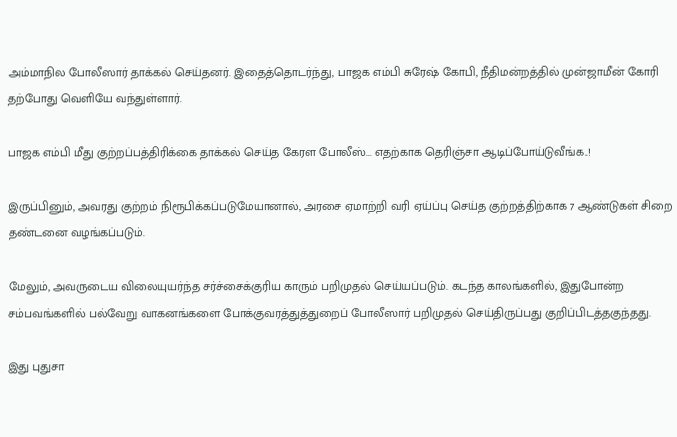அம்மாநில போலீஸார் தாக்கல் செய்தனர். இதைத்தொடர்ந்து, பாஜக எம்பி சுரேஷ் கோபி, நீதிமன்றத்தில் முன்ஜாமீன் கோரி தற்போது வெளியே வந்துள்ளார்.

பாஜக எம்பி மீது குற்றப்பத்திரிக்கை தாக்கல் செய்த கேரள போலீஸ்... எதற்காக தெரிஞ்சா ஆடிப்போய்டுவீங்க..!

இருப்பினும், அவரது குற்றம் நிரூபிக்கப்படுமேயானால், அரசை ஏமாற்றி வரி ஏய்ப்பு செய்த குற்றத்திற்காக 7 ஆண்டுகள் சிறை தண்டனை வழங்கப்படும்.

மேலும், அவருடைய விலையுயர்ந்த சர்ச்சைக்குரிய காரும் பறிமுதல் செய்யப்படும். கடந்த காலங்களில், இதுபோன்ற சம்பவங்களில் பல்வேறு வாகனங்களை போக்குவரத்துத்துறைப் போலீஸார் பறிமுதல் செய்திருப்பது குறிப்பிடத்தகுந்தது.

இது புதுசா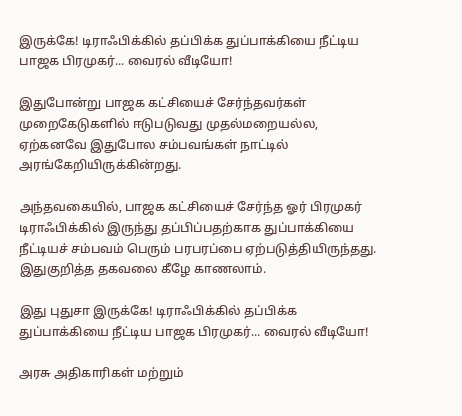இருக்கே! டிராஃபிக்கில் தப்பிக்க துப்பாக்கியை நீட்டிய பாஜக பிரமுகர்... வைரல் வீடியோ!

இதுபோன்று பாஜக கட்சியைச் சேர்ந்தவர்கள் முறைகேடுகளில் ஈடுபடுவது முதல்மறையல்ல, ஏற்கனவே இதுபோல சம்பவங்கள் நாட்டில் அரங்கேறியிருக்கின்றது.

அந்தவகையில், பாஜக கட்சியைச் சேர்ந்த ஓர் பிரமுகர் டிராஃபிக்கில் இருந்து தப்பிப்பதற்காக துப்பாக்கியை நீட்டியச் சம்பவம் பெரும் பரபரப்பை ஏற்படுத்தியிருந்தது. இதுகுறித்த தகவலை கீழே காணலாம்.

இது புதுசா இருக்கே! டிராஃபிக்கில் தப்பிக்க துப்பாக்கியை நீட்டிய பாஜக பிரமுகர்... வைரல் வீடியோ!

அரசு அதிகாரிகள் மற்றும்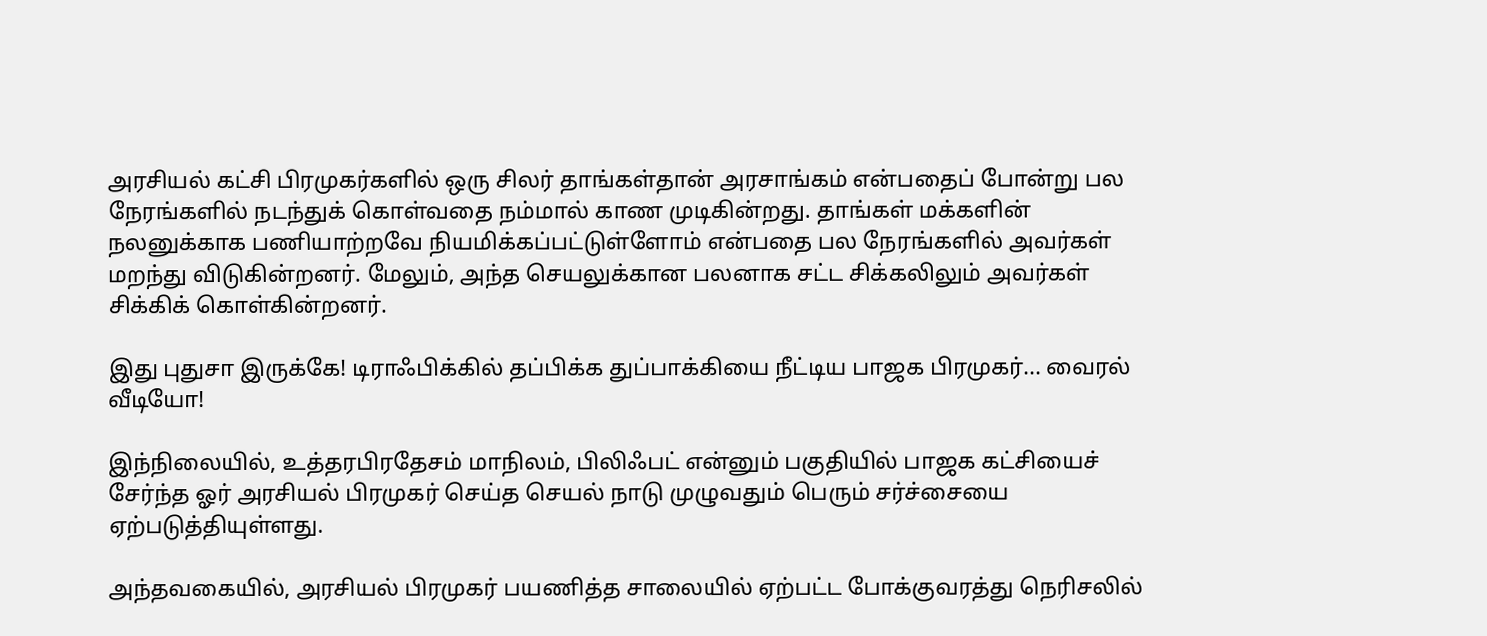அரசியல் கட்சி பிரமுகர்களில் ஒரு சிலர் தாங்கள்தான் அரசாங்கம் என்பதைப் போன்று பல நேரங்களில் நடந்துக் கொள்வதை நம்மால் காண முடிகின்றது. தாங்கள் மக்களின் நலனுக்காக பணியாற்றவே நியமிக்கப்பட்டுள்ளோம் என்பதை பல நேரங்களில் அவர்கள் மறந்து விடுகின்றனர். மேலும், அந்த செயலுக்கான பலனாக சட்ட சிக்கலிலும் அவர்கள் சிக்கிக் கொள்கின்றனர்.

இது புதுசா இருக்கே! டிராஃபிக்கில் தப்பிக்க துப்பாக்கியை நீட்டிய பாஜக பிரமுகர்... வைரல் வீடியோ!

இந்நிலையில், உத்தரபிரதேசம் மாநிலம், பிலிஃபட் என்னும் பகுதியில் பாஜக கட்சியைச் சேர்ந்த ஓர் அரசியல் பிரமுகர் செய்த செயல் நாடு முழுவதும் பெரும் சர்ச்சையை ஏற்படுத்தியுள்ளது.

அந்தவகையில், அரசியல் பிரமுகர் பயணித்த சாலையில் ஏற்பட்ட போக்குவரத்து நெரிசலில்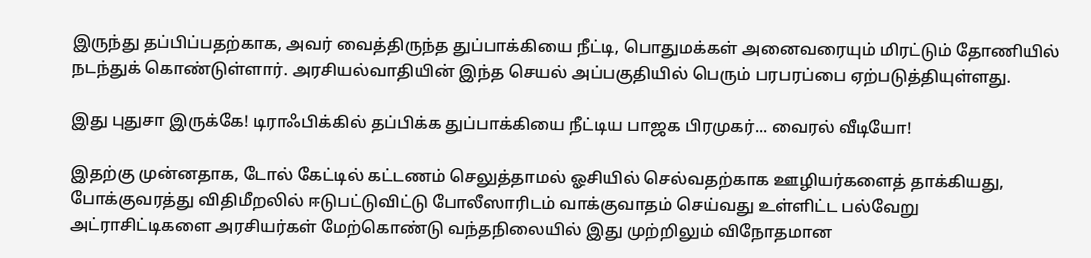இருந்து தப்பிப்பதற்காக, அவர் வைத்திருந்த துப்பாக்கியை நீட்டி, பொதுமக்கள் அனைவரையும் மிரட்டும் தோணியில் நடந்துக் கொண்டுள்ளார். அரசியல்வாதியின் இந்த செயல் அப்பகுதியில் பெரும் பரபரப்பை ஏற்படுத்தியுள்ளது.

இது புதுசா இருக்கே! டிராஃபிக்கில் தப்பிக்க துப்பாக்கியை நீட்டிய பாஜக பிரமுகர்... வைரல் வீடியோ!

இதற்கு முன்னதாக, டோல் கேட்டில் கட்டணம் செலுத்தாமல் ஓசியில் செல்வதற்காக ஊழியர்களைத் தாக்கியது, போக்குவரத்து விதிமீறலில் ஈடுபட்டுவிட்டு போலீஸாரிடம் வாக்குவாதம் செய்வது உள்ளிட்ட பல்வேறு அட்ராசிட்டிகளை அரசியர்கள் மேற்கொண்டு வந்தநிலையில் இது முற்றிலும் விநோதமான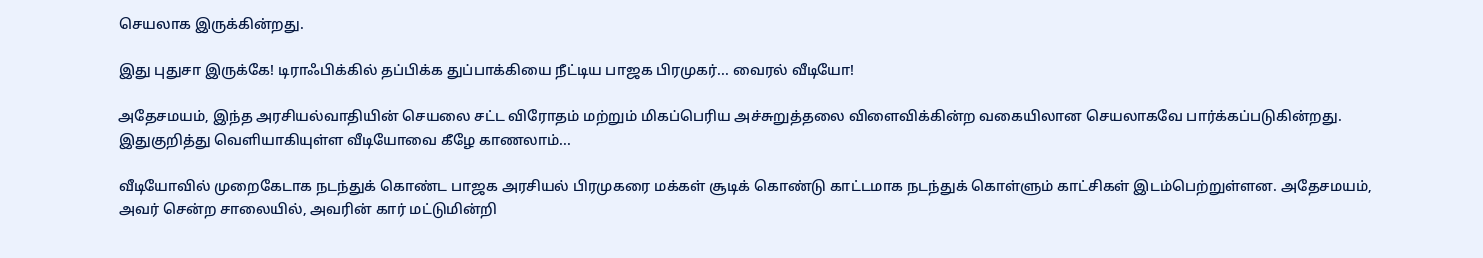செயலாக இருக்கின்றது.

இது புதுசா இருக்கே! டிராஃபிக்கில் தப்பிக்க துப்பாக்கியை நீட்டிய பாஜக பிரமுகர்... வைரல் வீடியோ!

அதேசமயம், இந்த அரசியல்வாதியின் செயலை சட்ட விரோதம் மற்றும் மிகப்பெரிய அச்சுறுத்தலை விளைவிக்கின்ற வகையிலான செயலாகவே பார்க்கப்படுகின்றது. இதுகுறித்து வெளியாகியுள்ள வீடியோவை கீழே காணலாம்...

வீடியோவில் முறைகேடாக நடந்துக் கொண்ட பாஜக அரசியல் பிரமுகரை மக்கள் சூடிக் கொண்டு காட்டமாக நடந்துக் கொள்ளும் காட்சிகள் இடம்பெற்றுள்ளன. அதேசமயம், அவர் சென்ற சாலையில், அவரின் கார் மட்டுமின்றி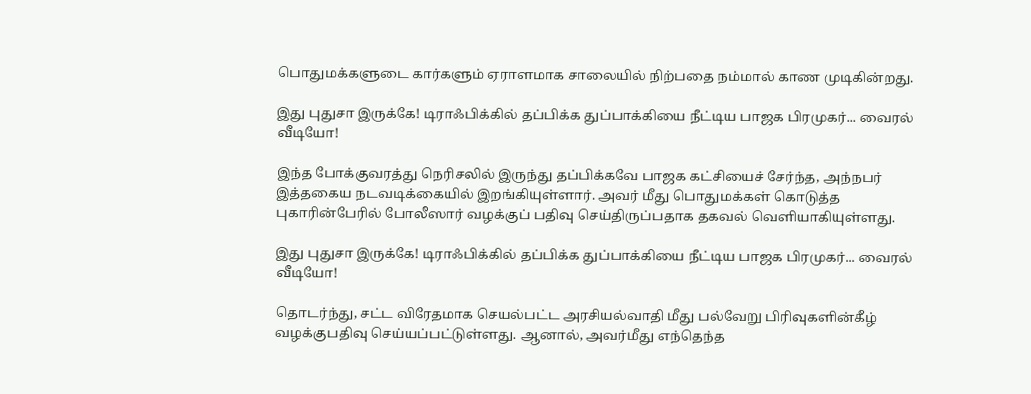பொதுமக்களுடை கார்களும் ஏராளமாக சாலையில் நிற்பதை நம்மால் காண முடிகின்றது.

இது புதுசா இருக்கே! டிராஃபிக்கில் தப்பிக்க துப்பாக்கியை நீட்டிய பாஜக பிரமுகர்... வைரல் வீடியோ!

இந்த போக்குவரத்து நெரிசலில் இருந்து தப்பிக்கவே பாஜக கட்சியைச் சேர்ந்த, அந்நபர் இத்தகைய நடவடிக்கையில் இறங்கியுள்ளார். அவர் மீது பொதுமக்கள் கொடுத்த புகாரின்பேரில் போலீஸார் வழக்குப் பதிவு செய்திருப்பதாக தகவல் வெளியாகியுள்ளது.

இது புதுசா இருக்கே! டிராஃபிக்கில் தப்பிக்க துப்பாக்கியை நீட்டிய பாஜக பிரமுகர்... வைரல் வீடியோ!

தொடர்ந்து, சட்ட விரேதமாக செயல்பட்ட அரசியல்வாதி மீது பல்வேறு பிரிவுகளின்கீழ் வழக்குபதிவு செய்யப்பட்டுள்ளது. ஆனால், அவர்மீது எந்தெந்த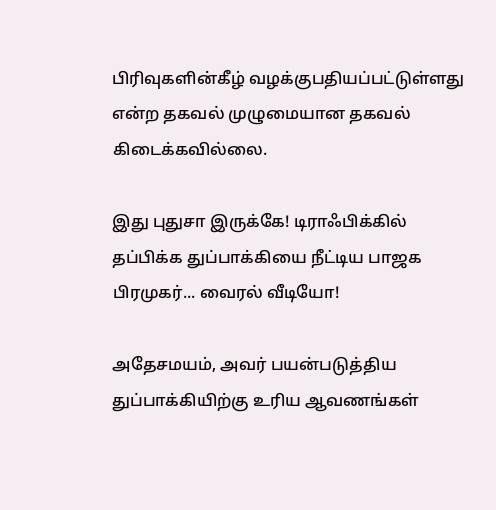பிரிவுகளின்கீழ் வழக்குபதியப்பட்டுள்ளது என்ற தகவல் முழுமையான தகவல் கிடைக்கவில்லை.

இது புதுசா இருக்கே! டிராஃபிக்கில் தப்பிக்க துப்பாக்கியை நீட்டிய பாஜக பிரமுகர்... வைரல் வீடியோ!

அதேசமயம், அவர் பயன்படுத்திய துப்பாக்கியிற்கு உரிய ஆவணங்கள்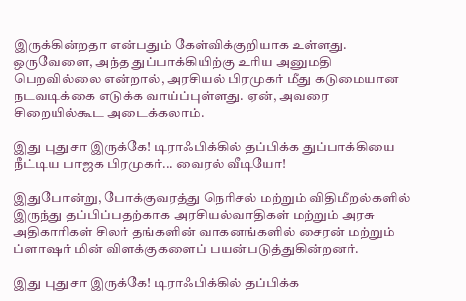இருக்கின்றதா என்பதும் கேள்விக்குறியாக உள்ளது. ஒருவேளை, அந்த துப்பாக்கியிற்கு உரிய அனுமதி பெறவில்லை என்றால், அரசியல் பிரமுகர் மீது கடுமையான நடவடிக்கை எடுக்க வாய்ப்புள்ளது. ஏன், அவரை சிறையில்கூட அடைக்கலாம்.

இது புதுசா இருக்கே! டிராஃபிக்கில் தப்பிக்க துப்பாக்கியை நீட்டிய பாஜக பிரமுகர்... வைரல் வீடியோ!

இதுபோன்று, போக்குவரத்து நெரிசல் மற்றும் விதிமீறல்களில் இருந்து தப்பிப்பதற்காக அரசியல்வாதிகள் மற்றும் அரசு அதிகாரிகள் சிலர் தங்களின் வாகனங்களில் சைரன் மற்றும் ப்ளாஷர் மின் விளக்குகளைப் பயன்படுத்துகின்றனர்.

இது புதுசா இருக்கே! டிராஃபிக்கில் தப்பிக்க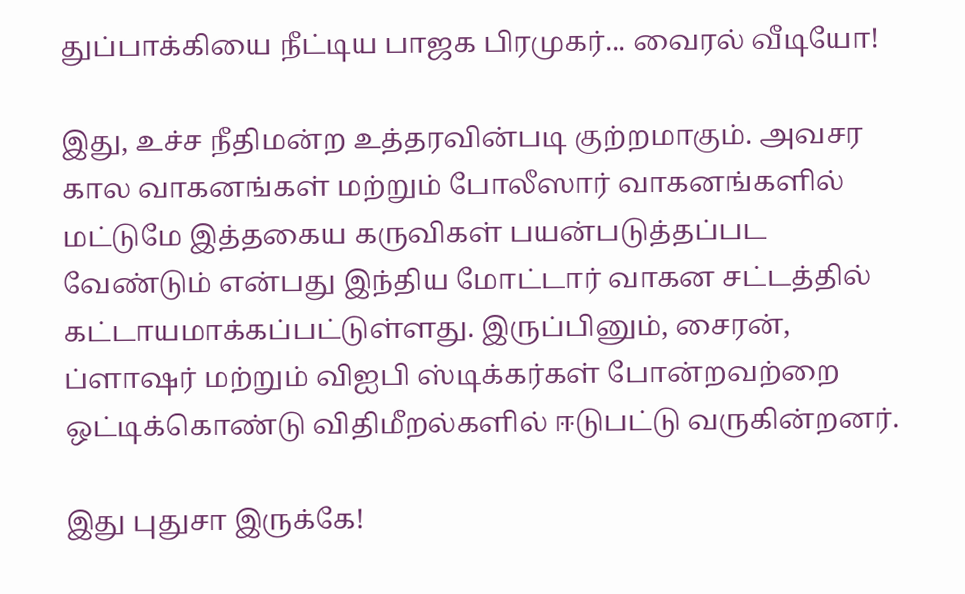துப்பாக்கியை நீட்டிய பாஜக பிரமுகர்... வைரல் வீடியோ!

இது, உச்ச நீதிமன்ற உத்தரவின்படி குற்றமாகும். அவசர கால வாகனங்கள் மற்றும் போலீஸார் வாகனங்களில் மட்டுமே இத்தகைய கருவிகள் பயன்படுத்தப்பட வேண்டும் என்பது இந்திய மோட்டார் வாகன சட்டத்தில் கட்டாயமாக்கப்பட்டுள்ளது. இருப்பினும், சைரன், ப்ளாஷர் மற்றும் விஐபி ஸ்டிக்கர்கள் போன்றவற்றை ஒட்டிக்கொண்டு விதிமீறல்களில் ஈடுபட்டு வருகின்றனர்.

இது புதுசா இருக்கே!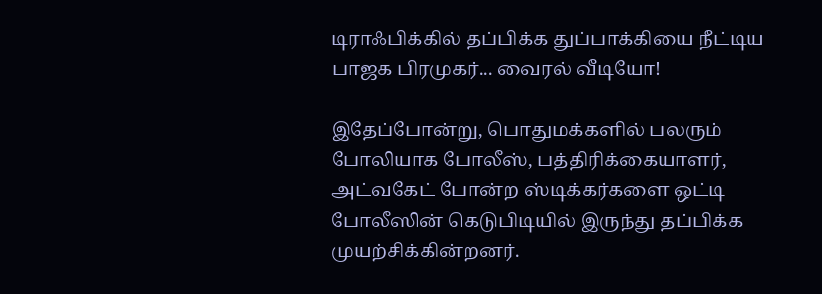டிராஃபிக்கில் தப்பிக்க துப்பாக்கியை நீட்டிய பாஜக பிரமுகர்... வைரல் வீடியோ!

இதேப்போன்று, பொதுமக்களில் பலரும் போலியாக போலீஸ், பத்திரிக்கையாளர், அட்வகேட் போன்ற ஸ்டிக்கர்களை ஒட்டி போலீஸின் கெடுபிடியில் இருந்து தப்பிக்க முயற்சிக்கின்றனர்.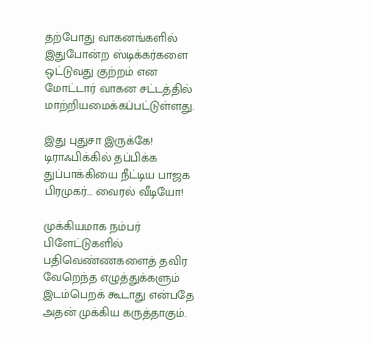தற்போது வாகனங்களில் இதுபோன்ற ஸ்டிக்கர்களை ஒட்டுவது குற்றம் என மோட்டார் வாகன சட்டத்தில் மாற்றியமைக்கப்பட்டுள்ளது.

இது புதுசா இருக்கே! டிராஃபிக்கில் தப்பிக்க துப்பாக்கியை நீட்டிய பாஜக பிரமுகர்... வைரல் வீடியோ!

முக்கியமாக நம்பர் பிளேட்டுகளில் பதிவெண்ணகளைத் தவிர வேறெந்த எழுத்துக்களும் இடம்பெறக் கூடாது என்பதே அதன் முக்கிய கருத்தாகும்.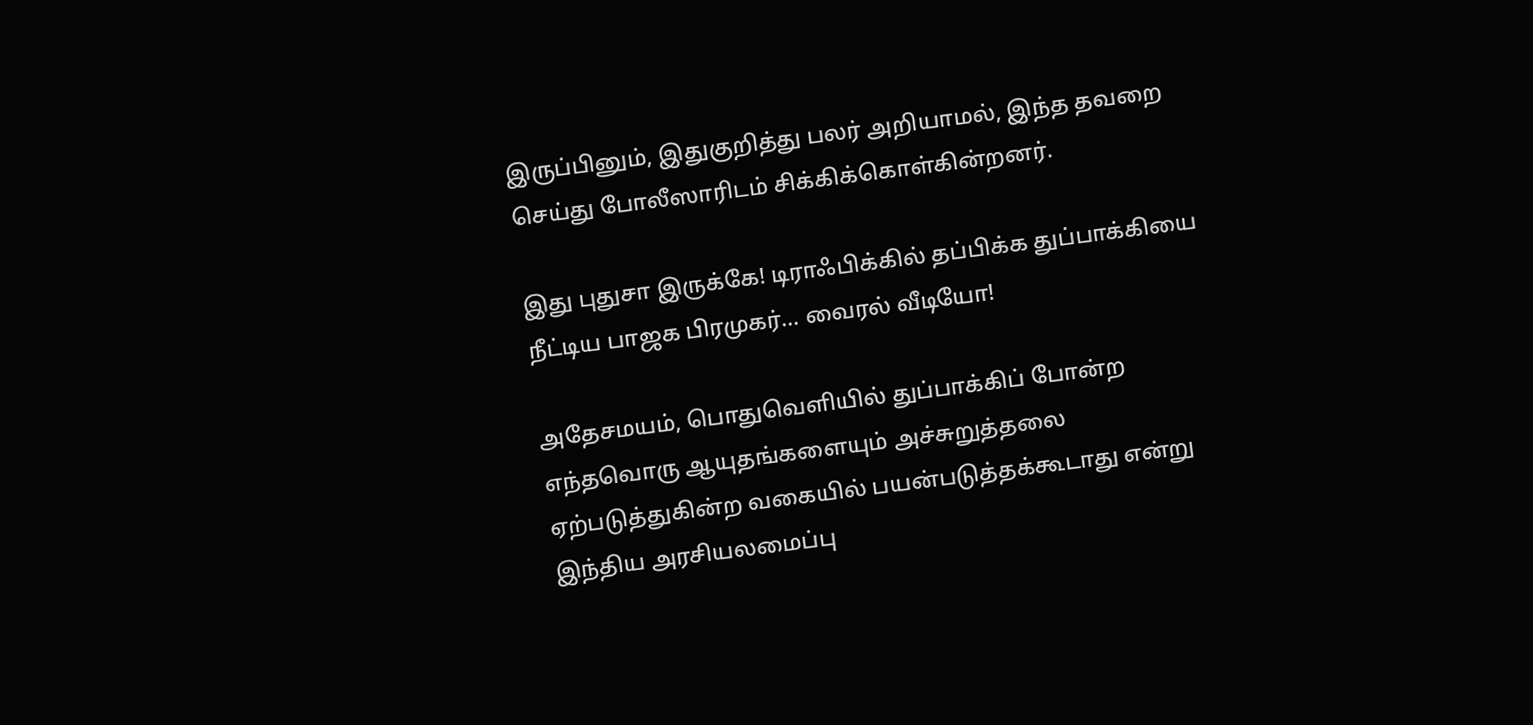இருப்பினும், இதுகுறித்து பலர் அறியாமல், இந்த தவறை செய்து போலீஸாரிடம் சிக்கிக்கொள்கின்றனர்.

இது புதுசா இருக்கே! டிராஃபிக்கில் தப்பிக்க துப்பாக்கியை நீட்டிய பாஜக பிரமுகர்... வைரல் வீடியோ!

அதேசமயம், பொதுவெளியில் துப்பாக்கிப் போன்ற எந்தவொரு ஆயுதங்களையும் அச்சுறுத்தலை ஏற்படுத்துகின்ற வகையில் பயன்படுத்தக்கூடாது என்று இந்திய அரசியலமைப்பு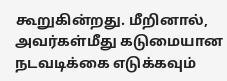கூறுகின்றது. மீறினால், அவர்கள்மீது கடுமையான நடவடிக்கை எடுக்கவும்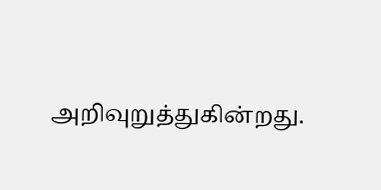அறிவுறுத்துகின்றது.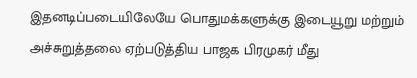இதனடிப்படையிலேயே பொதுமக்களுக்கு இடையூறு மற்றும் அச்சுறுத்தலை ஏற்படுத்திய பாஜக பிரமுகர் மீது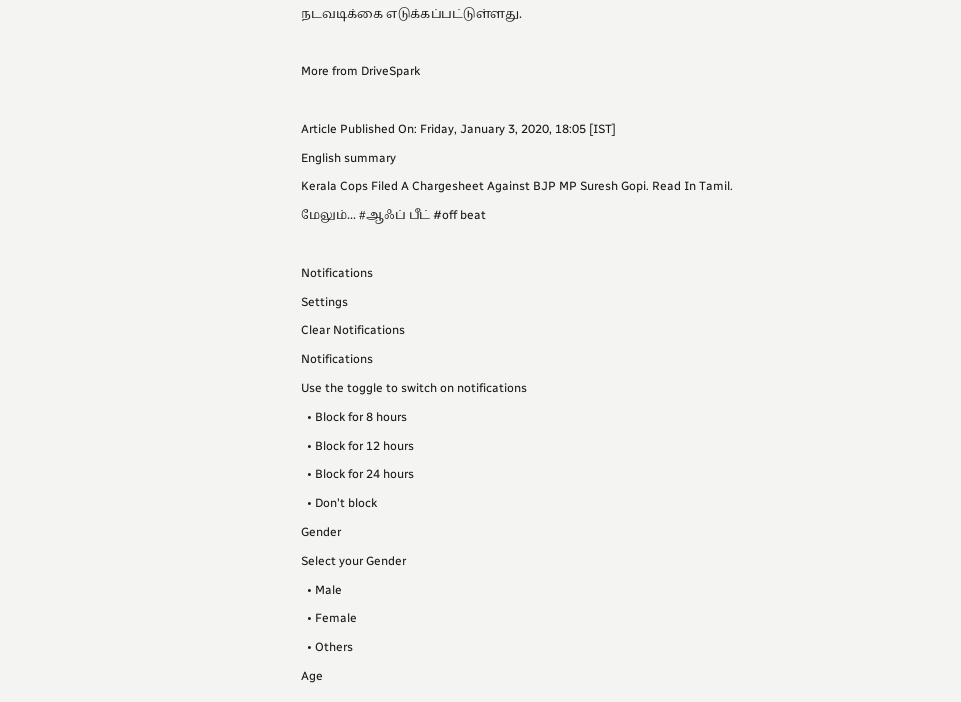நடவடிக்கை எடுக்கப்பட்டுள்ளது.

More from DriveSpark

Article Published On: Friday, January 3, 2020, 18:05 [IST]
English summary
Kerala Cops Filed A Chargesheet Against BJP MP Suresh Gopi. Read In Tamil.
மேலும்... #ஆஃப் பீட் #off beat

Notifications
Settings
Clear Notifications
Notifications
Use the toggle to switch on notifications
  • Block for 8 hours
  • Block for 12 hours
  • Block for 24 hours
  • Don't block
Gender
Select your Gender
  • Male
  • Female
  • Others
Age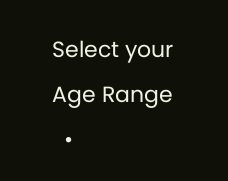Select your Age Range
  •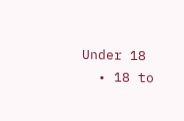Under 18
  • 18 to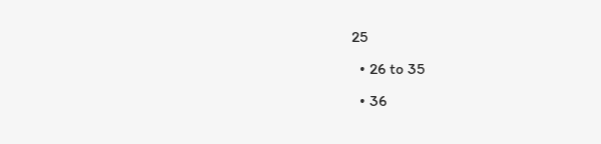25
  • 26 to 35
  • 36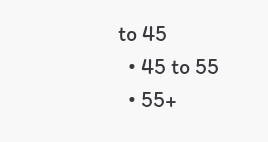to 45
  • 45 to 55
  • 55+